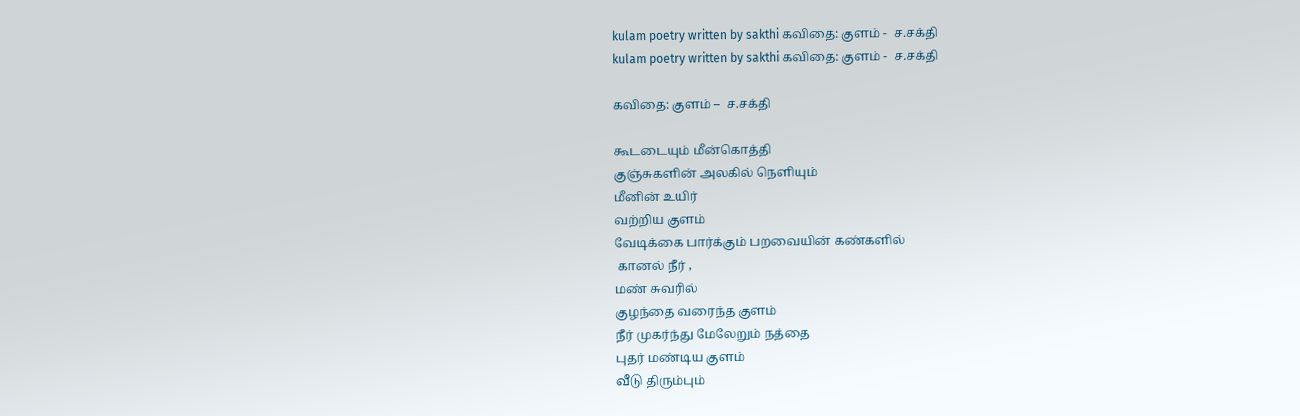kulam poetry written by sakthi கவிதை: குளம் -  ச.சக்தி
kulam poetry written by sakthi கவிதை: குளம் -  ச.சக்தி

கவிதை: குளம் –  ச.சக்தி

கூடடையும் மீன்கொத்தி
குஞ்சுகளின் அலகில் நெளியும்
மீனின் ‌உயிர்
வற்றிய குளம்
வேடிக்கை பார்க்கும் பறவையின் கண்களில்
 கானல் நீர் ,
மண் சுவரில்
குழந்தை வரைந்த குளம்
நீர் முகர்ந்து மேலேறும் நத்தை
புதர் மண்டிய குளம்
வீடு திரும்பும்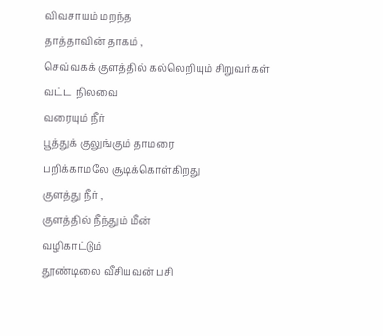விவசாயம் மறந்த
தாத்தாவின் தாகம் ,
செவ்வகக் குளத்தில் கல்லெறியும் சிறுவர்கள்
வட்ட  நிலவை
வரையும் நீர்
பூத்துக் குலுங்கும் தாமரை
பறிக்காமலே சூடிக்கொள்கிறது
குளத்து நீர் ,
குளத்தில் நீந்தும் மீன்
வழிகாட்டும்
தூண்டிலை வீசியவன் பசி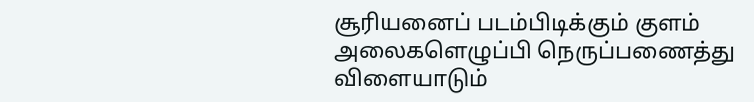சூரியனைப் படம்பிடிக்கும் குளம்
அலைகளெழுப்பி நெருப்பணைத்து
விளையாடும்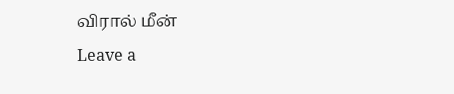விரால் மீன்
Leave a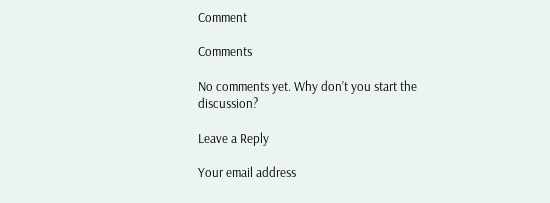Comment

Comments

No comments yet. Why don’t you start the discussion?

Leave a Reply

Your email address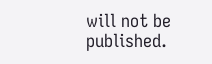will not be published.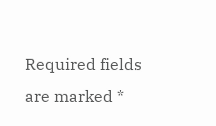Required fields are marked *